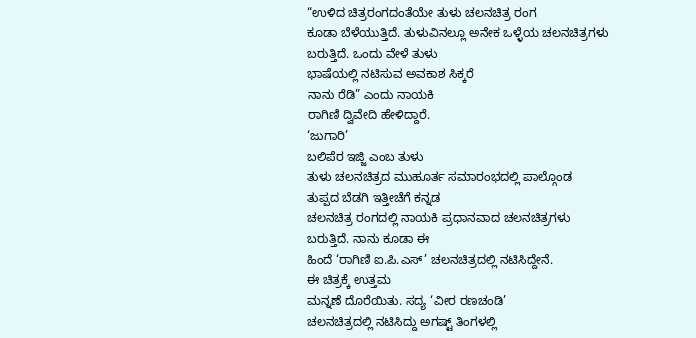“ಉಳಿದ ಚಿತ್ರರಂಗದಂತೆಯೇ ತುಳು ಚಲನಚಿತ್ರ ರಂಗ
ಕೂಡಾ ಬೆಳೆಯುತ್ತಿದೆ. ತುಳುವಿನಲ್ಲೂ ಅನೇಕ ಒಳ್ಳೆಯ ಚಲನಚಿತ್ರಗಳು
ಬರುತ್ತಿದೆ. ಒಂದು ವೇಳೆ ತುಳು
ಭಾಷೆಯಲ್ಲಿ ನಟಿಸುವ ಅವಕಾಶ ಸಿಕ್ಕರೆ
ನಾನು ರೆಡಿ” ಎಂದು ನಾಯಕಿ
ರಾಗಿಣಿ ದ್ವಿವೇದಿ ಹೇಳಿದ್ದಾರೆ.
‘ಜುಗಾರಿ’
ಬಲಿಪೆರ ಇಜ್ಜಿ ಎಂಬ ತುಳು
ತುಳು ಚಲನಚಿತ್ರದ ಮುಹೂರ್ತ ಸಮಾರಂಭದಲ್ಲಿ ಪಾಲ್ಗೊಂಡ
ತುಪ್ಪದ ಬೆಡಗಿ ಇತ್ತೀಚೆಗೆ ಕನ್ನಡ
ಚಲನಚಿತ್ರ ರಂಗದಲ್ಲಿ ನಾಯಕಿ ಪ್ರಧಾನವಾದ ಚಲನಚಿತ್ರಗಳು
ಬರುತ್ತಿದೆ. ನಾನು ಕೂಡಾ ಈ
ಹಿಂದೆ ‘ರಾಗಿಣಿ ಐ.ಪಿ.ಎಸ್’ ಚಲನಚಿತ್ರದಲ್ಲಿ ನಟಿಸಿದ್ದೇನೆ.
ಈ ಚಿತ್ರಕ್ಕೆ ಉತ್ತಮ
ಮನ್ನಣೆ ದೊರೆಯಿತು. ಸದ್ಯ ‘ವೀರ ರಣಚಂಡಿ’
ಚಲನಚಿತ್ರದಲ್ಲಿ ನಟಿಸಿದ್ದು ಅಗಷ್ಟ್ ತಿಂಗಳಲ್ಲಿ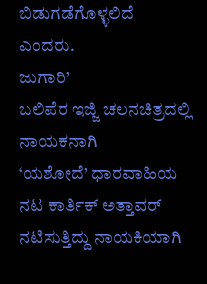ಬಿಡುಗಡೆಗೊಳ್ಳಲಿದೆ
ಎಂದರು.
ಜುಗಾರಿ’
ಬಲಿಪೆರ ಇಜ್ಜಿ ಚಲನಚಿತ್ರದಲ್ಲಿ ನಾಯಕನಾಗಿ
‘ಯಶೋದೆ’ ಧಾರವಾಹಿಯ ನಟ ಕಾರ್ತಿಕ್ ಅತ್ತಾವರ್
ನಟಿಸುತ್ತಿದ್ದು ನಾಯಕಿಯಾಗಿ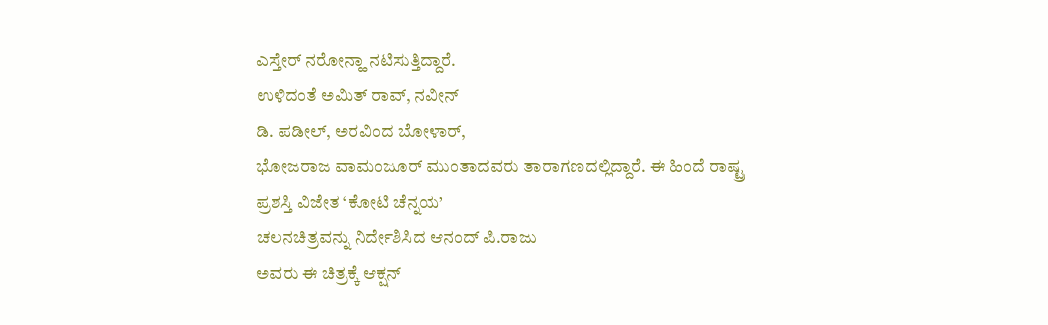ಎಸ್ತೇರ್ ನರೋನ್ಹಾ ನಟಿಸುತ್ತಿದ್ದಾರೆ.
ಉಳಿದಂತೆ ಅಮಿತ್ ರಾವ್, ನವೀನ್
ಡಿ. ಪಡೀಲ್, ಅರವಿಂದ ಬೋಳಾರ್,
ಭೋಜರಾಜ ವಾಮಂಜೂರ್ ಮುಂತಾದವರು ತಾರಾಗಣದಲ್ಲಿದ್ದಾರೆ. ಈ ಹಿಂದೆ ರಾಷ್ಟ್ರ
ಪ್ರಶಸ್ತಿ ವಿಜೇತ ‘ಕೋಟಿ ಚೆನ್ನಯ’
ಚಲನಚಿತ್ರವನ್ನು ನಿರ್ದೇಶಿಸಿದ ಆನಂದ್ ಪಿ.ರಾಜು
ಅವರು ಈ ಚಿತ್ರಕ್ಕೆ ಆಕ್ಷನ್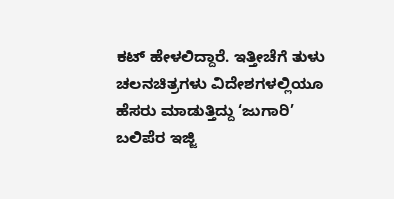ಕಟ್ ಹೇಳಲಿದ್ದಾರೆ. ಇತ್ತೀಚೆಗೆ ತುಳು ಚಲನಚಿತ್ರಗಳು ವಿದೇಶಗಳಲ್ಲಿಯೂ
ಹೆಸರು ಮಾಡುತ್ತಿದ್ದು ‘ಜುಗಾರಿ’ ಬಲಿಪೆರ ಇಜ್ಜಿ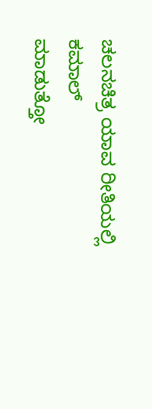ಚಲನಚಿತ್ರ ಯಾವ ರೀತಿಯಲ್ಲಿ ಕಮಾಲ್
ಮಾಡುತ್ತೋ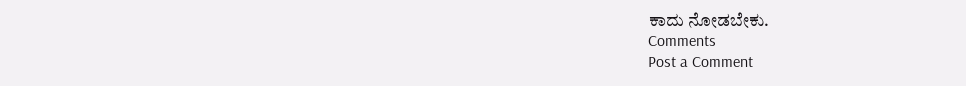ಕಾದು ನೋಡಬೇಕು.
Comments
Post a Comment